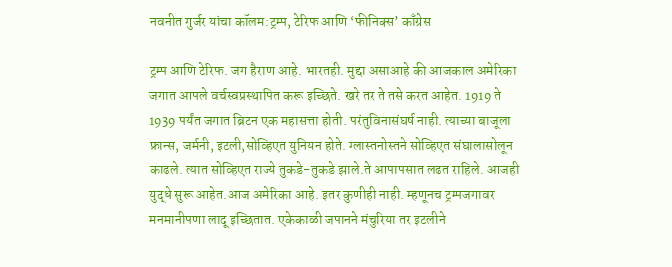नवनीत गुर्जर यांचा कॉलम:ट्रम्प, टेरिफ आणि ‘फीनिक्स’ काँग्रेस

ट्रम्प आणि टेरिफ. जग हैराण आहे. भारतही. मुद्दा असाआहे की आजकाल अमेरिका जगात आपले वर्चस्वप्रस्थापित करू इच्छिते. खरे तर ते तसे करत आहेत. 1919 ते 1939 पर्यंत जगात ब्रिटन एक महासत्ता होती. परंतुविनासंघर्ष नाही. त्याच्या बाजूला फ्रान्स, जर्मनी, इटली,सोव्हिएत युनियन होते. ग्लास्तनोस्तने सोव्हिएत संघालासोलून काढले. त्यात सोव्हिएत राज्ये तुकडे-तुकडे झाले.ते आपापसात लढत राहिले. आजही युद्धे सुरू आहेत.आज अमेरिका आहे. इतर कुणीही नाही. म्हणूनच ट्रम्पजगावर मनमानीपणा लादू इच्छितात. एकेकाळी जपानने मंचुरिया तर इटलीने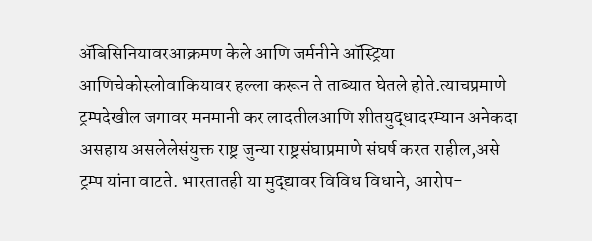अ‍ॅबिसिनियावरआक्रमण केले आणि जर्मनीने ऑस्ट्रिया आणिचेकोस्लोवाकियावर हल्ला करून ते ताब्यात घेतले होते.त्याचप्रमाणे ट्रम्पदेखील जगावर मनमानी कर लादतीलआणि शीतयुद्धादरम्यान अनेकदा असहाय असलेलेसंयुक्त राष्ट्र जुन्या राष्ट्रसंघाप्रमाणे संघर्ष करत राहील,असे ट्रम्प यांना वाटते. भारतातही या मुद्द्यावर विविध विधाने, आरोप-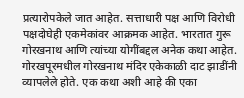प्रत्यारोपकेले जात आहेत. सत्ताधारी पक्ष आणि विरोधी पक्षदोघेही एकमेकांवर आक्रमक आहेत. भारतात गुरू गोरखनाथ आणि त्यांच्या योगींबद्दल अनेक कथा आहेत. गोरखपूरमधील गोरखनाथ मंदिर एकेकाळी दाट झाडींनी व्यापलेले होते. एक कथा अशी आहे की एका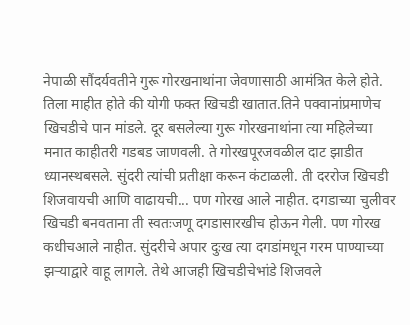नेपाळी सौंदर्यवतीने गुरू गोरखनाथांना जेवणासाठी आमंत्रित केले होते. तिला माहीत होते की योगी फक्त खिचडी खातात.तिने पक्वानांप्रमाणेच खिचडीचे पान मांडले. दूर बसलेल्या गुरू गोरखनाथांना त्या महिलेच्या मनात काहीतरी गडबड जाणवली. ते गोरखपूरजवळील दाट झाडीत ध्यानस्थबसले. सुंदरी त्यांची प्रतीक्षा करून कंटाळली. ती दररोज खिचडी शिजवायची आणि वाढायची... पण गोरख आले नाहीत. दगडाच्या चुलीवर खिचडी बनवताना ती स्वतःजणू दगडासारखीच होऊन गेली. पण गोरख कधीचआले नाहीत. सुंदरीचे अपार दुःख त्या दगडांमधून गरम पाण्याच्या झऱ्याद्वारे वाहू लागले. तेथे आजही खिचडीचेभांडे शिजवले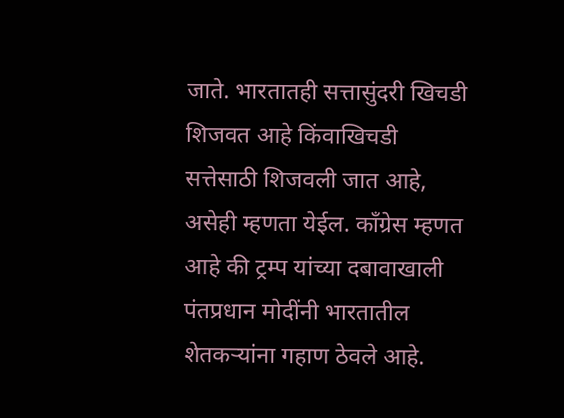जाते. भारतातही सत्तासुंदरी खिचडी शिजवत आहे किंवाखिचडी सत्तेसाठी शिजवली जात आहे, असेही म्हणता येईल. काँग्रेस म्हणत आहे की ट्रम्प यांच्या दबावाखाली पंतप्रधान मोदींनी भारतातील शेतकऱ्यांना गहाण ठेवले आहे.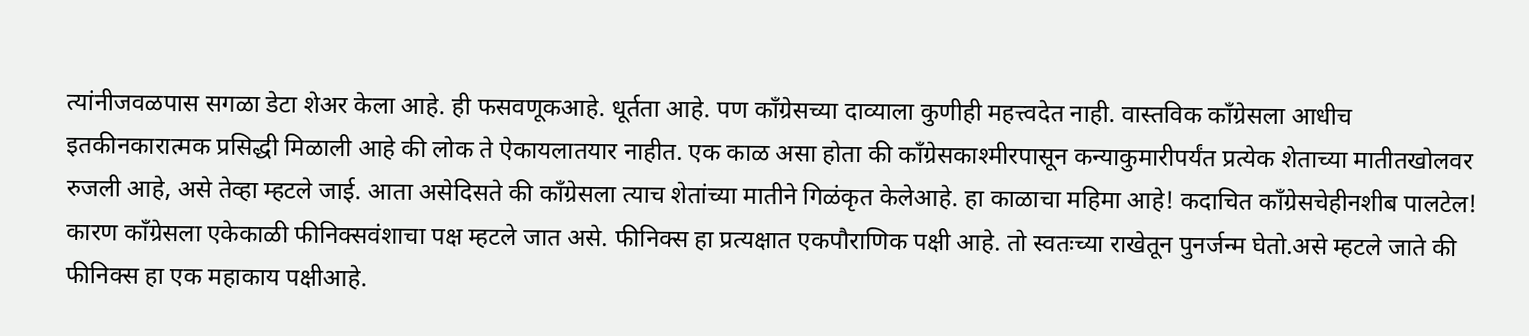त्यांनीजवळपास सगळा डेटा शेअर केला आहे. ही फसवणूकआहे. धूर्तता आहे. पण काँग्रेसच्या दाव्याला कुणीही महत्त्वदेत नाही. वास्तविक काँग्रेसला आधीच इतकीनकारात्मक प्रसिद्धी मिळाली आहे की लोक ते ऐकायलातयार नाहीत. एक काळ असा होता की काँग्रेसकाश्मीरपासून कन्याकुमारीपर्यंत प्रत्येक शेताच्या मातीतखोलवर रुजली आहे, असे तेव्हा म्हटले जाई. आता असेदिसते की काँग्रेसला त्याच शेतांच्या मातीने गिळंकृत केलेआहे. हा काळाचा महिमा आहे! कदाचित काँग्रेसचेहीनशीब पालटेल! कारण काँग्रेसला एकेकाळी फीनिक्सवंशाचा पक्ष म्हटले जात असे. फीनिक्स हा प्रत्यक्षात एकपौराणिक पक्षी आहे. तो स्वतःच्या राखेतून पुनर्जन्म घेतो.असे म्हटले जाते की फीनिक्स हा एक महाकाय पक्षीआहे.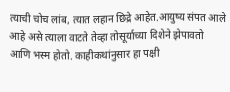त्याची चोच लांब, त्यात लहान छिद्रे आहेत.आयुष्य संपत आले आहे असे त्याला वाटते तेव्हा तोसूर्याच्या दिशेने झेपावतो आणि भस्म होतो. काहीकथांनुसार हा पक्षी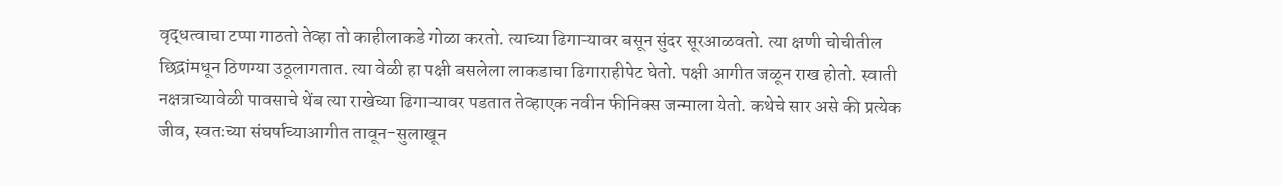वृद्धत्वाचा टप्पा गाठतो तेव्हा तो काहीलाकडे गोळा करतो. त्याच्या ढिगाऱ्यावर बसून सुंदर सूरआळवतो. त्या क्षणी चोचीतील छिद्रांमधून ठिणग्या उठूलागतात. त्या वेळी हा पक्षी बसलेला लाकडाचा ढिगाराहीपेट घेतो. पक्षी आगीत जळून राख होतो. स्वाती नक्षत्राच्यावेळी पावसाचे थेंब त्या राखेच्या ढिगाऱ्यावर पडतात तेव्हाएक नवीन फीनिक्स जन्माला येतो. कथेचे सार असे की प्रत्येक जीव, स्वतःच्या संघर्षाच्याआगीत तावून-सुलाखून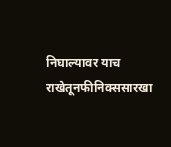निघाल्यावर याच राखेतूनफीनिक्ससारखा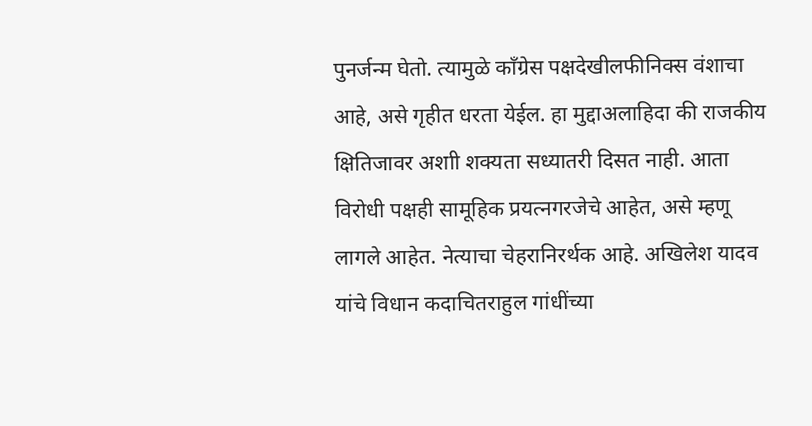पुनर्जन्म घेतो. त्यामुळे काँग्रेस पक्षदेखीलफीनिक्स वंशाचा आहे, असे गृहीत धरता येईल. हा मुद्दाअलाहिदा की राजकीय क्षितिजावर अशाी शक्यता सध्यातरी दिसत नाही. आता विरोधी पक्षही सामूहिक प्रयत्नगरजेचे आहेत, असे म्हणू लागले आहेत. नेत्याचा चेहरानिरर्थक आहे. अखिलेश यादव यांचे विधान कदाचितराहुल गांधींच्या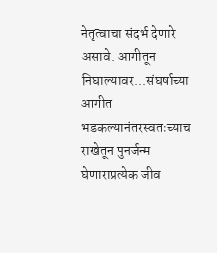नेतृत्वाचा संदर्भ देणारे असावे. आगीतून निघाल्यावर...संघर्षाच्या आगीत भडकल्यानंतरस्वतःच्याच राखेतून पुनर्जन्म घेणाराप्रत्येक जीव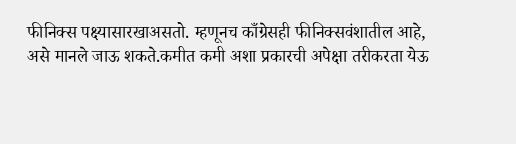फीनिक्स पक्ष्यासारखाअसतो. म्हणूनच काँग्रेसही फीनिक्सवंशातील आहे, असे मानले जाऊ शकते.कमीत कमी अशा प्रकारची अपेक्षा तरीकरता येऊ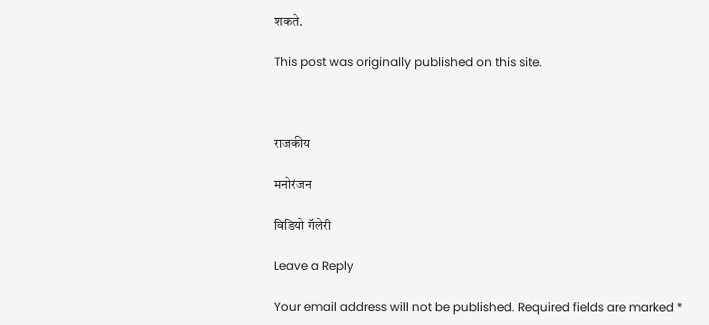शकते.

This post was originally published on this site.



राजकीय

मनोरंजन

विडियो गॅलेरी

Leave a Reply

Your email address will not be published. Required fields are marked *